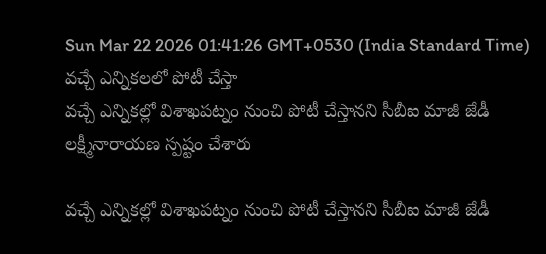Sun Mar 22 2026 01:41:26 GMT+0530 (India Standard Time)
వచ్చే ఎన్నికలలో పోటీ చేస్తా
వచ్చే ఎన్నికల్లో విశాఖపట్నం నుంచి పోటీ చేస్తానని సీబీఐ మాజీ జేడీ లక్ష్మీనారాయణ స్పష్టం చేశారు

వచ్చే ఎన్నికల్లో విశాఖపట్నం నుంచి పోటీ చేస్తానని సీబీఐ మాజీ జేడీ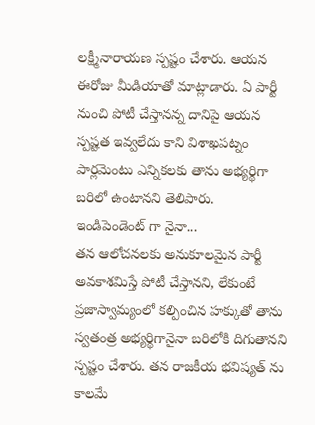లక్ష్మీనారాయణ స్పష్టం చేశారు. ఆయన ఈరోజు మీడియాతో మాట్లాడారు. ఏ పార్టీ నుంచి పోటీ చేస్తానన్న దానిపై ఆయన స్పష్టత ఇవ్వలేదు కాని విశాఖపట్నం పార్లమెంటు ఎన్నికలకు తాను అభ్యర్థిగా బరిలో ఉంటానని తెలిపారు.
ఇండిపెండెంట్ గా నైనా...
తన ఆలోచనలకు అనుకూలమైన పార్టీ అవకాశమిస్తే పోటీ చేస్తానని, లేకుంటే ప్రజాస్వామ్యంలో కల్పించిన హక్కుతో తాను స్వతంత్ర అభ్యర్థిగానైనా బరిలోకి దిగుతానని స్పష్టం చేశారు. తన రాజకీయ భవిష్యత్ ను కాలమే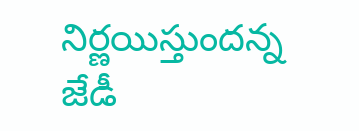నిర్ణయిస్తుందన్న జేడీ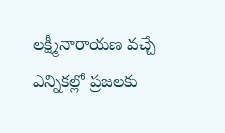లక్ష్మీనారాయణ వచ్చే ఎన్నికల్లో ప్రజలకు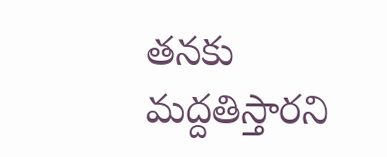తనకు మద్దతిస్తారని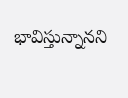భావిస్తున్నానని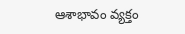ఆశాభావం వ్యక్తం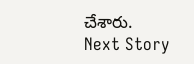చేశారు.
Next Story